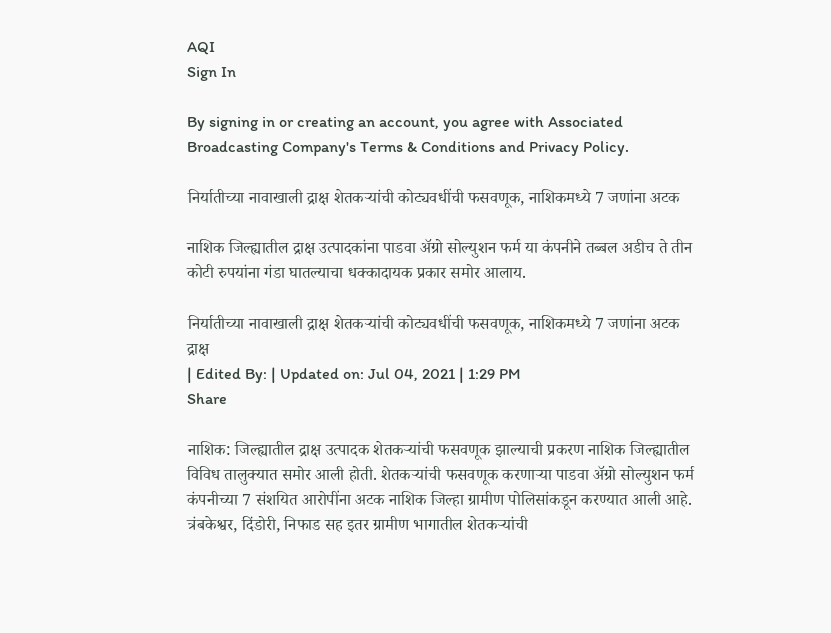AQI
Sign In

By signing in or creating an account, you agree with Associated Broadcasting Company's Terms & Conditions and Privacy Policy.

निर्यातीच्या नावाखाली द्राक्ष शेतकऱ्यांची कोट्यवधींची फसवणूक, नाशिकमध्ये 7 जणांना अटक

नाशिक जिल्ह्यातील द्राक्ष उत्पादकांना पाडवा अ‌ॅग्रो सोल्युशन फर्म या कंपनीने तब्बल अडीच ते तीन कोटी रुपयांना गंडा घातल्याचा धक्कादायक प्रकार समोर आलाय.

निर्यातीच्या नावाखाली द्राक्ष शेतकऱ्यांची कोट्यवधींची फसवणूक, नाशिकमध्ये 7 जणांना अटक
द्राक्ष
| Edited By: | Updated on: Jul 04, 2021 | 1:29 PM
Share

नाशिक: जिल्ह्यातील द्राक्ष उत्पादक शेतकऱ्यांची फसवणूक झाल्याची प्रकरण नाशिक जिल्ह्यातील विविध तालुक्यात समोर आली होती. शेतकऱ्यांची फसवणूक करणाऱ्या पाडवा अ‌ॅग्रो सोल्युशन फर्म कंपनीच्या 7 संशयित आरोपींना अटक नाशिक जिल्हा ग्रामीण पोलिसांकडून करण्यात आली आहे. त्रंबकेश्वर, दिंडोरी, निफाड सह इतर ग्रामीण भागातील शेतकऱ्यांची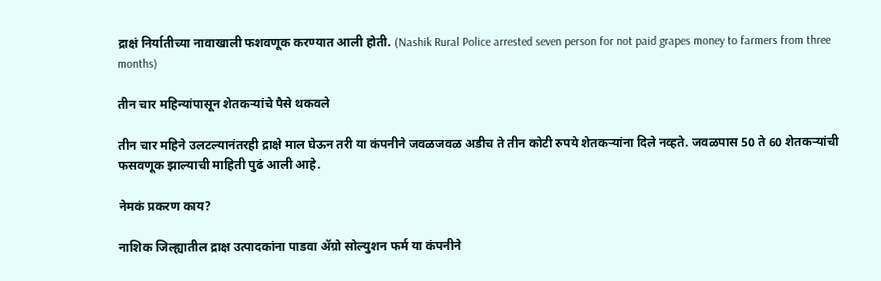द्राक्षं निर्यातीच्या नावाखाली फशवणूक करण्यात आली होती. (Nashik Rural Police arrested seven person for not paid grapes money to farmers from three months)

तीन चार महिन्यांपासून शेतकऱ्यांचे पैसे थकवले

तीन चार महिने उलटल्यानंतरही द्राक्षे माल घेऊन तरी या कंपनीने जवळजवळ अडीच ते तीन कोटी रुपये शेतकऱ्यांना दिले नव्हते. जवळपास 50 ते 60 शेतकऱ्यांची फसवणूक झाल्याची माहिती पुढं आली आहे.

नेमकं प्रकरण काय?

नाशिक जिल्ह्यातील द्राक्ष उत्पादकांना पाडवा अ‌ॅग्रो सोल्युशन फर्म या कंपनीने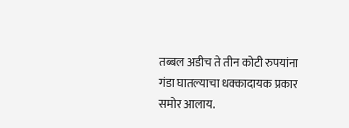तब्बल अडीच ते तीन कोटी रुपयांना गंडा घातल्याचा धक्कादायक प्रकार समोर आलाय.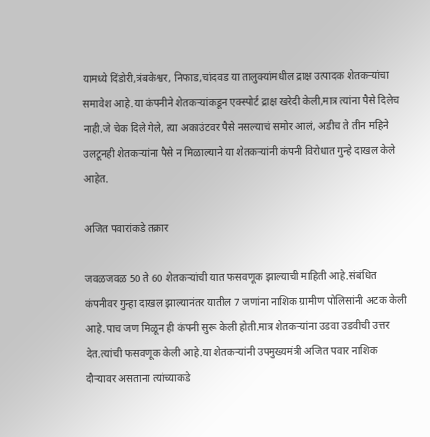यामध्ये दिंडोरी,त्रंबकेश्वर, निफाड,चांदवड या तालुक्यांमधील द्राक्ष उत्पादक शेतकऱ्यांचा समावेश आहे.या कंपनीने शेतकऱ्यांकडून एक्स्पोर्ट द्राक्ष खरेदी केली,मात्र त्यांना पैसे दिलेच नाही.जे चेक दिले गेले, त्या अकाउंटवर पैसे नसल्याचं समोर आलं, अडीच ते तीन महिने उलटूनही शेतकऱ्यांना पैसे न मिळाल्याने या शेतकऱ्यांनी कंपनी विरोधात गुन्हे दाखल केले आहेत.

अजित पवारांकडे तक्रार

जवळजवळ 50 ते 60 शेतकऱ्यांची यात फसवणूक झाल्याची माहिती आहे.संबंधित कंपनीवर गुन्हा दाखल झाल्यानंतर यातील 7 जणांना नाशिक ग्रामीण पोलिसांनी अटक केली आहे.पाच जण मिळून ही कंपनी सुरू केली होती.मात्र शेतकऱ्यांना उडवा उडवीची उत्तर देत.त्यांची फसवणूक केली आहे.या शेतकऱ्यांनी उपमुख्यमंत्री अजित पवार नाशिक दौऱ्यावर असताना त्यांच्याकडे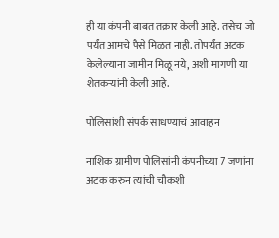ही या कंपनी बाबत तक्रार केली आहे. तसेच जो पर्यंत आमचे पैसे मिळत नाही. तोपर्यंत अटक केलेल्याना जामीन मिळू नये, अशी मागणी या शेतकऱ्यांनी केली आहे.

पोलिसांशी संपर्क साधण्याचं आवाहन

नाशिक ग्रामीण पोलिसांनी कंपनीच्या 7 जणांना अटक करुन त्यांची चौकशी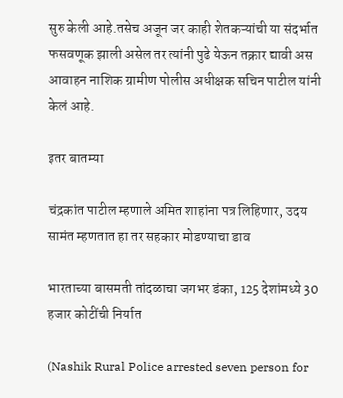सुरु केली आहे.तसेच अजून जर काही शेतकऱ्यांची या संदर्भात फसवणूक झाली असेल तर त्यांनी पुढे येऊन तक्रार द्यावी अस आवाहन नाशिक ग्रामीण पोलीस अधीक्षक सचिन पाटील यांनी केलं आहे.

इतर बातम्या

चंद्रकांत पाटील म्हणाले अमित शाहांना पत्र लिहिणार, उदय सामंत म्हणतात हा तर सहकार मोडण्याचा डाव

भारताच्या बासमती तांदळाचा जगभर डंका, 125 देशांमध्ये 30 हजार कोटींची निर्यात

(Nashik Rural Police arrested seven person for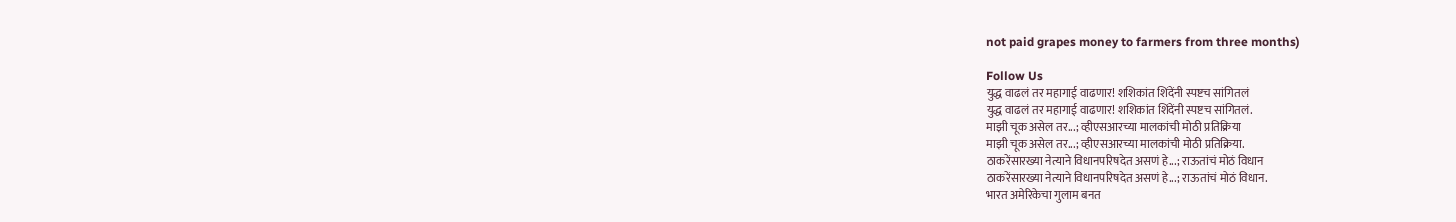not paid grapes money to farmers from three months)

Follow Us
युद्ध वाढलं तर महागाई वाढणार! शशिकांत शिंदेंनी स्पष्टच सांगितलं
युद्ध वाढलं तर महागाई वाढणार! शशिकांत शिंदेंनी स्पष्टच सांगितलं.
माझी चूक असेल तर...; व्हीएसआरच्या मालकांची मोठी प्रतिक्रिया
माझी चूक असेल तर...; व्हीएसआरच्या मालकांची मोठी प्रतिक्रिया.
ठाकरेंसारख्या नेत्याने विधानपरिषदेत असणं हे...; राऊतांचं मोठं विधान
ठाकरेंसारख्या नेत्याने विधानपरिषदेत असणं हे...; राऊतांचं मोठं विधान.
भारत अमेरिकेचा गुलाम बनत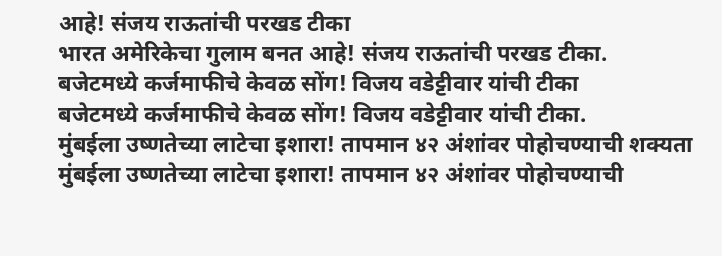आहे! संजय राऊतांची परखड टीका
भारत अमेरिकेचा गुलाम बनत आहे! संजय राऊतांची परखड टीका.
बजेटमध्ये कर्जमाफीचे केवळ सोंग! विजय वडेट्टीवार यांची टीका
बजेटमध्ये कर्जमाफीचे केवळ सोंग! विजय वडेट्टीवार यांची टीका.
मुंबईला उष्णतेच्या लाटेचा इशारा! तापमान ४२ अंशांवर पोहोचण्याची शक्यता
मुंबईला उष्णतेच्या लाटेचा इशारा! तापमान ४२ अंशांवर पोहोचण्याची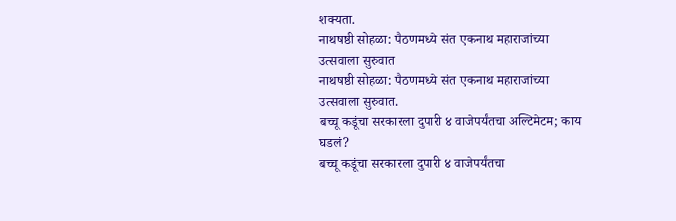शक्यता.
नाथषष्ठी सोहळा: पैठणमध्ये संत एकनाथ महाराजांच्या उत्सवाला सुरुवात
नाथषष्ठी सोहळा: पैठणमध्ये संत एकनाथ महाराजांच्या उत्सवाला सुरुवात.
बच्चू कडूंचा सरकारला दुपारी ४ वाजेपर्यंतचा अल्टिमेटम; काय घडलं?
बच्चू कडूंचा सरकारला दुपारी ४ वाजेपर्यंतचा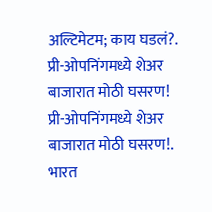अल्टिमेटम; काय घडलं?.
प्री-ओपनिंगमध्ये शेअर बाजारात मोठी घसरण!
प्री-ओपनिंगमध्ये शेअर बाजारात मोठी घसरण!.
भारत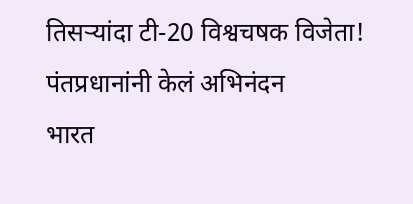तिसऱ्यांदा टी-20 विश्वचषक विजेता! पंतप्रधानांनी केलं अभिनंदन
भारत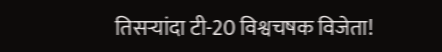तिसऱ्यांदा टी-20 विश्वचषक विजेता!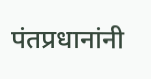पंतप्रधानांनी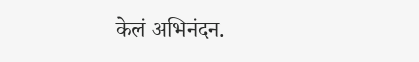केलं अभिनंदन.